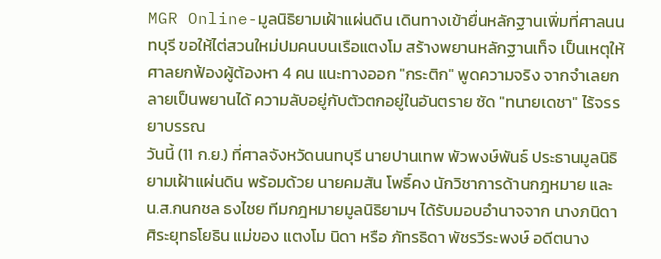MGR Online-มูลนิธิยามเฝ้าแผ่นดิน เดินทางเข้ายื่นหลักฐานเพิ่มที่ศาลนนทบุรี ขอให้ไต่สวนใหม่ปมคนบนเรือแตงโม สร้างพยานหลักฐานเท็จ เป็นเหตุให้ศาลยกฟ้องผู้ต้องหา 4 คน แนะทางออก "กระติก" พูดความจริง จากจำเลยกลายเป็นพยานได้ ความลับอยู่กับตัวตกอยู่ในอันตราย ซัด "ทนายเดชา" ไร้จรรยาบรรณ
วันนี้ (11 ก.ย.) ที่ศาลจังหวัดนนทบุรี นายปานเทพ พัวพงษ์พันธ์ ประธานมูลนิธิยามเฝ้าแผ่นดิน พร้อมด้วย นายคมสัน โพธิ์คง นักวิชาการด้านกฎหมาย และ น.ส.กนกชล ธงไชย ทีมกฎหมายมูลนิธิยามฯ ได้รับมอบอำนาจจาก นางภนิดา ศิระยุทธโยธิน แม่ของ แตงโม นิดา หรือ ภัทรธิดา พัชรวีระพงษ์ อดีตนาง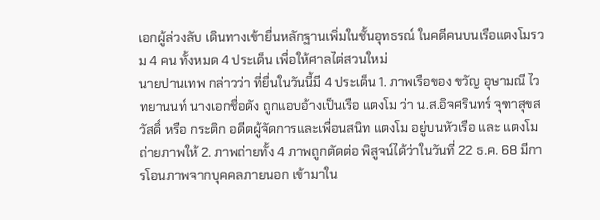เอกผู้ล่วงลับ เดินทางเข้ายื่นหลักฐานเพิ่มในชั้นอุทธรณ์ ในคดีคนบนเรือแตงโมรวม 4 คน ทั้งหมด 4 ประเด็น เพื่อให้ศาลไต่สวนใหม่
นายปานเทพ กล่าวว่า ที่ยื่นในวันนี้มี 4 ประเด็น 1. ภาพเรือของ ขวัญ อุษามณี ไวทยานนท์ นางเอกชื่อดัง ถูกแอบอ้างเป็นเรือ แตงโม ว่า น.ส.อิจศรินทร์ จุฑาสุขสวัสดิ์ หรือ กระติก อดีตผู้จัดการและเพื่อนสนิท แตงโม อยู่บนหัวเรือ และ แตงโม ถ่ายภาพให้ 2. ภาพถ่ายทั้ง 4 ภาพถูกตัดต่อ พิสูจน์ได้ว่าในวันที่ 22 ธ.ค. 68 มีการโอนภาพจากบุคคลภายนอก เข้ามาใน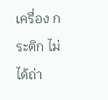เครื่อง กระติก ไม่ได้ถ่า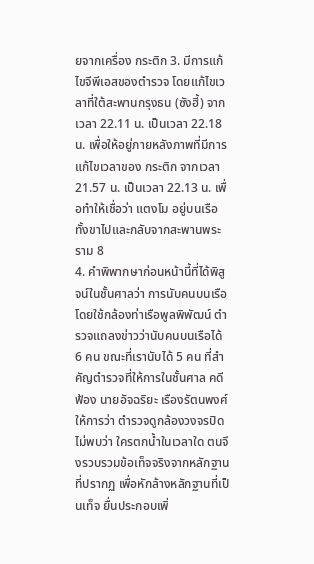ยจากเครื่อง กระติก 3. มีการแก้ไขจีพีเอสของตำรวจ โดยแก้ไขเวลาที่ใต้สะพานกรุงธน (ซังฮี้) จากเวลา 22.11 น. เป็นเวลา 22.18 น. เพื่อให้อยู่ภายหลังภาพที่มีการแก้ไขเวลาของ กระติก จากเวลา 21.57 น. เป็นเวลา 22.13 น. เพื่อทำให้เชื่อว่า แตงโม อยู่บนเรือทั้งขาไปและกลับจากสะพานพระราม 8
4. คำพิพากษาก่อนหน้านี้ที่ได้พิสูจน์ในชั้นศาลว่า การนับคนบนเรือโดยใช้กล้องท่าเรือพูลพิพัฒน์ ตำรวจแถลงข่าวว่านับคนบนเรือได้ 6 คน ขณะที่เรานับได้ 5 คน ที่สำคัญตำรวจที่ให้การในชั้นศาล คดีฟ้อง นายอัจฉริยะ เรืองรัตนพงศ์ ให้การว่า ตำรวจดูกล้องวงจรปิดไม่พบว่า ใครตกน้ำในเวลาใด ตนจึงรวบรวมข้อเท็จจริงจากหลักฐานที่ปรากฏ เพื่อหักล้างหลักฐานที่เป็นเท็จ ยื่นประกอบเพิ่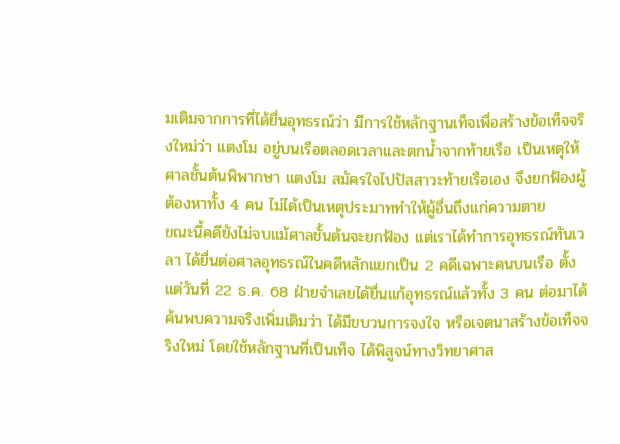มเติมจากการที่ได้ยื่นอุทธรณ์ว่า มีการใช้หลักฐานเท็จเพื่อสร้างข้อเท็จจริงใหม่ว่า แตงโม อยู่บนเรือตลอดเวลาและตกน้ำจากท้ายเรือ เป็นเหตุให้ศาลชั้นต้นพิพากษา แตงโม สมัครใจไปปัสสาวะท้ายเรือเอง จึงยกฟ้องผู้ต้องหาทั้ง 4 คน ไม่ได้เป็นเหตุประมาททำให้ผู้อื่นถึงแก่ความตาย
ขณะนี้คดียังไม่จบแม้ศาลชั้นต้นจะยกฟ้อง แต่เราได้ทำการอุทธรณ์ทันเวลา ได้ยื่นต่อศาลอุทธรณ์ในคดีหลักแยกเป็น 2 คดีเฉพาะคนบนเรือ ตั้งแต่วันที่ 22 ธ.ค. 68 ฝ่ายจำเลยได้ยื่นแก้อุทธรณ์แล้วทั้ง 3 คน ต่อมาได้ค้นพบความจริงเพิ่มเติมว่า ได้มีขบวนการจงใจ หรือเจตนาสร้างข้อเท็จจริงใหม่ โดยใช้หลักฐานที่เป็นเท็จ ได้พิสูจน์ทางวิทยาศาส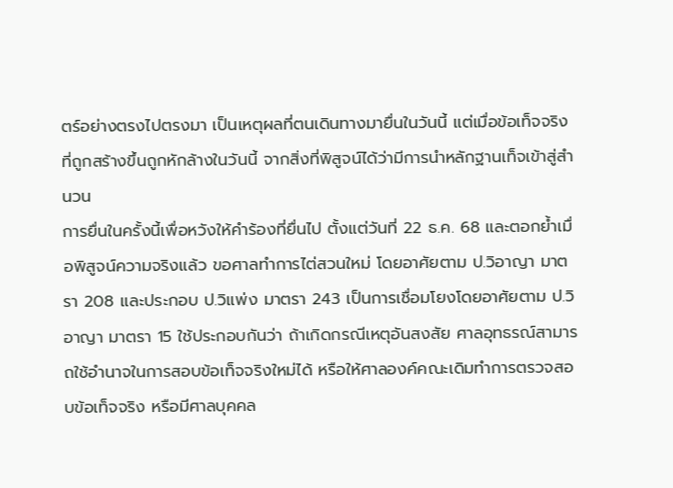ตร์อย่างตรงไปตรงมา เป็นเหตุผลที่ตนเดินทางมายื่นในวันนี้ แต่เมื่อข้อเท็จจริงที่ถูกสร้างขึ้นถูกหักล้างในวันนี้ จากสิ่งที่พิสูจน์ได้ว่ามีการนำหลักฐานเท็จเข้าสู่สำนวน
การยื่นในครั้งนี้เพื่อหวังให้คำร้องที่ยื่นไป ตั้งแต่วันที่ 22 ธ.ค. 68 และตอกย้ำเมื่อพิสูจน์ความจริงแล้ว ขอศาลทำการไต่สวนใหม่ โดยอาศัยตาม ป.วิอาญา มาตรา 208 และประกอบ ป.วิแพ่ง มาตรา 243 เป็นการเชื่อมโยงโดยอาศัยตาม ป.วิอาญา มาตรา 15 ใช้ประกอบกันว่า ถ้าเกิดกรณีเหตุอันสงสัย ศาลอุทธรณ์สามารถใช้อำนาจในการสอบข้อเท็จจริงใหม่ได้ หรือให้ศาลองค์คณะเดิมทำการตรวจสอบข้อเท็จจริง หรือมีศาลบุคคล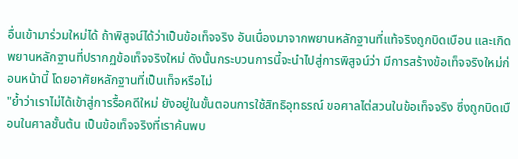อื่นเข้ามาร่วมใหม่ได้ ถ้าพิสูจน์ได้ว่าเป็นข้อเท็จจริง อันเนื่องมาจากพยานหลักฐานที่แท้จริงถูกบิดเบือน และเกิดพยานหลักฐานที่ปรากฏข้อเท็จจริงใหม่ ดังนั้นกระบวนการนี้จะนำไปสู่การพิสูจน์ว่า มีการสร้างข้อเท็จจริงใหม่ก่อนหน้านี้ โดยอาศัยหลักฐานที่เป็นเท็จหรือไม่
"ย้ำว่าเราไม่ได้เข้าสู่การรื้อคดีใหม่ ยังอยู่ในขั้นตอนการใช้สิทธิอุทธรณ์ ขอศาลไต่สวนในข้อเท็จจริง ซึ่งถูกบิดเบือนในศาลชั้นต้น เป็นข้อเท็จจริงที่เราค้นพบ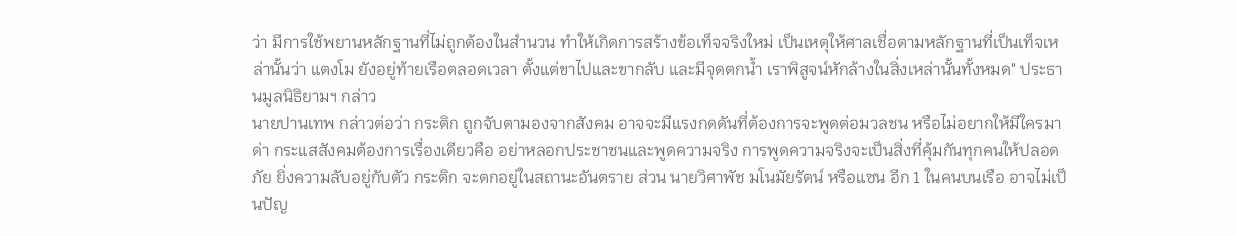ว่า มีการใช้พยานหลักฐานที่ไม่ถูกต้องในสำนวน ทำให้เกิดการสร้างข้อเท็จจริงใหม่ เป็นเหตุให้ศาลเชื่อตามหลักฐานที่เป็นเท็จเหล่านั้นว่า แตงโม ยังอยู่ท้ายเรือตลอดเวลา ตั้งแต่ขาไปและขากลับ และมีจุดตกน้ำ เราพิสูจน์หักล้างในสิ่งเหล่านั้นทั้งหมด" ประธานมูลนิธิยามฯ กล่าว
นายปานเทพ กล่าวต่อว่า กระติก ถูกจับตามองจากสังคม อาจจะมีแรงกดดันที่ต้องการจะพูดต่อมวลชน หรือไม่อยากให้มีใครมาด่า กระแสสังคมต้องการเรื่องเดียวคือ อย่าหลอกประชาชนและพูดความจริง การพูดความจริงจะเป็นสิ่งที่คุ้มกันทุกคนให้ปลอดภัย ยิ่งความลับอยู่กับตัว กระติก จะตกอยู่ในสถานะอันตราย ส่วน นายวิศาพัช มโนมัยรัตน์ หรือแซน อีก 1 ในคนบนเรือ อาจไม่เป็นปัญ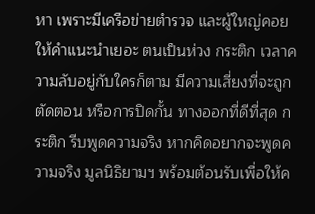หา เพราะมีเครือข่ายตำรวจ และผู้ใหญ่คอยให้คำแนะนำเยอะ ตนเป็นห่วง กระติก เวลาความลับอยู่กับใครก็ตาม มีความเสี่ยงที่จะถูกตัดตอน หรือการปิดกั้น ทางออกที่ดีที่สุด กระติก รีบพูดความจริง หากคิดอยากจะพูดความจริง มูลนิธิยามฯ พร้อมต้อนรับเพื่อให้ค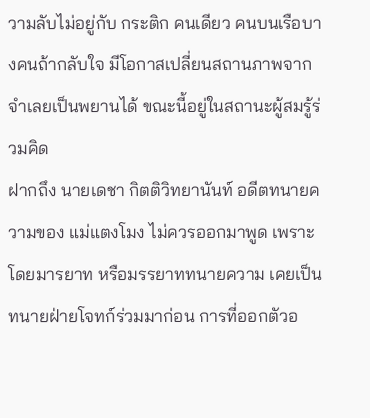วามลับไม่อยู่กับ กระติก คนเดียว คนบนเรือบางคนถ้ากลับใจ มีโอกาสเปลี่ยนสถานภาพจากจำเลยเป็นพยานได้ ขณะนี้อยู่ในสถานะผู้สมรู้ร่วมคิด
ฝากถึง นายเดชา กิตติวิทยานันท์ อดีตทนายความของ แม่แตงโมง ไม่ควรออกมาพูด เพราะโดยมารยาท หรือมรรยาททนายความ เคยเป็นทนายฝ่ายโจทก์ร่วมมาก่อน การที่ออกตัวอ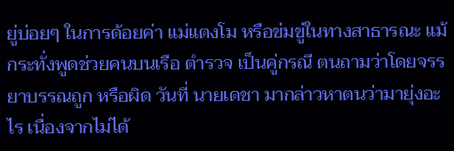ยู่บ่อยๆ ในการด้อยค่า แม่แตงโม หรือข่มขู่ในทางสาธารณะ แม้กระทั่งพูดช่วยคนบนเรือ ตำรวจ เป็นคู่กรณี ตนถามว่าโดยจรรยาบรรณถูก หรือผิด วันที่ นายเดชา มากล่าวหาตนว่ามายุ่งอะไร เนื่องจากไม่ได้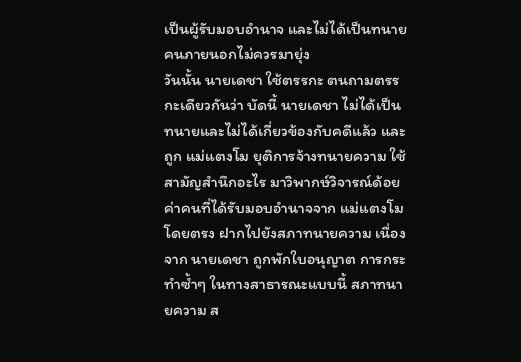เป็นผู้รับมอบอำนาจ และไม่ได้เป็นทนาย คนภายนอกไม่ควรมายุ่ง
วันนั้น นายเดชา ใช้ตรรกะ ตนถามตรรกะเดียวกันว่า บัดนี้ นายเดชา ไม่ได้เป็นทนายและไม่ได้เกี่ยวข้องกับคดีแล้ว และถูก แม่แตงโม ยุติการจ้างทนายความ ใช้สามัญสำนึกอะไร มาวิพากษ์วิจารณ์ด้อยค่าคนที่ได้รับมอบอำนาจจาก แม่แตงโม โดยตรง ฝากไปยังสภาทนายความ เนื่องจาก นายเดชา ถูกพักใบอนุญาต การกระทำซ้ำๆ ในทางสาธารณะแบบนี้ สภาทนายความ ส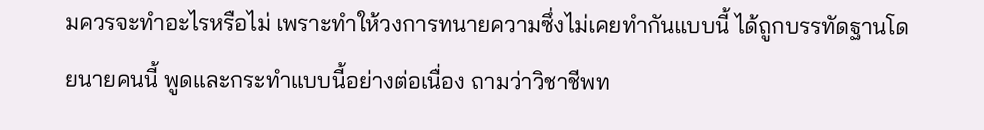มควรจะทำอะไรหรือไม่ เพราะทำให้วงการทนายความซึ่งไม่เคยทำกันแบบนี้ ได้ถูกบรรทัดฐานโดยนายคนนี้ พูดและกระทำแบบนี้อย่างต่อเนื่อง ถามว่าวิชาชีพท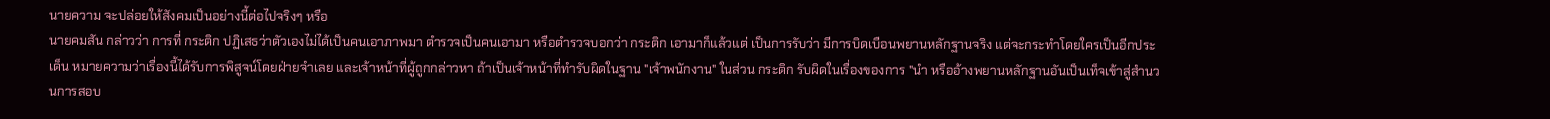นายความ จะปล่อยให้สังคมเป็นอย่างนี้ต่อไปจริงๆ หรือ
นายคมสัน กล่าวว่า การที่ กระติก ปฏิเสธว่าตัวเองไม่ได้เป็นคนเอาภาพมา ตำรวจเป็นคนเอามา หรือตำรวจบอกว่า กระติก เอามาก็แล้วแต่ เป็นการรับว่า มีการบิดเบือนพยานหลักฐานจริง แต่จะกระทำโดยใครเป็นอีกประเด็น หมายความว่าเรื่องนี้ได้รับการพิสูจน์โดยฝ่ายจำเลย และเจ้าหน้าที่ผู้ถูกกล่าวหา ถ้าเป็นเจ้าหน้าที่ทำรับผิดในฐาน "เจ้าพนักงาน" ในส่วน กระติก รับผิดในเรื่องของการ "นำ หรืออ้างพยานหลักฐานอันเป็นเท็จเข้าสู่สำนวนการสอบ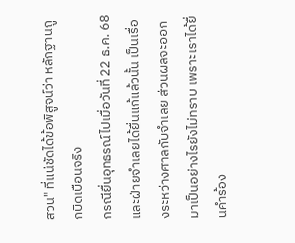สวน" ที่แน่ชัดได้ข้อพิสูจน์ว่า หลักฐานถูกบิดเบือนจริง
กรณียื่นอุทธรณ์ไปเมื่อวันที่ 22 ธ.ค. 68 และฝ่ายจำเลยได้ยื่นแก้แล้วนั้น เป็นเรื่องระหว่างศาลกับจำเลย ส่วนผลจะออกมาเป็นอย่างไรยังไม่ทราบ เพราะเราได้ยื่นคำร้อง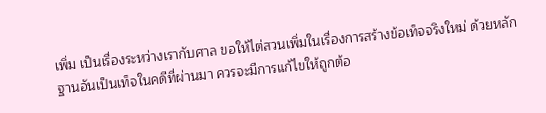เพิ่ม เป็นเรื่องระหว่างเรากับศาล ขอให้ไต่สวนเพิ่มในเรื่องการสร้างข้อเท็จจริงใหม่ ด้วยหลักฐานอันเป็นเท็จในคดีที่ผ่านมา ควรจะมีการแก้ไขให้ถูกต้อ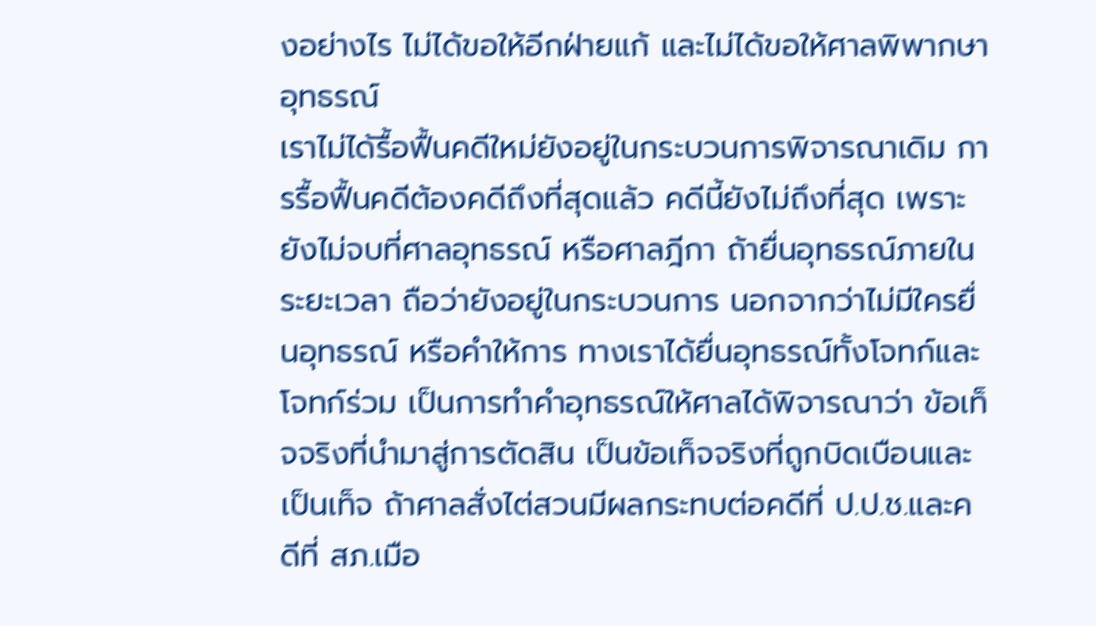งอย่างไร ไม่ได้ขอให้อีกฝ่ายแก้ และไม่ได้ขอให้ศาลพิพากษาอุทธรณ์
เราไม่ได้รื้อฟื้นคดีใหม่ยังอยู่ในกระบวนการพิจารณาเดิม การรื้อฟื้นคดีต้องคดีถึงที่สุดแล้ว คดีนี้ยังไม่ถึงที่สุด เพราะยังไม่จบที่ศาลอุทธรณ์ หรือศาลฎีกา ถ้ายื่นอุทธรณ์ภายในระยะเวลา ถือว่ายังอยู่ในกระบวนการ นอกจากว่าไม่มีใครยื่นอุทธรณ์ หรือคำให้การ ทางเราได้ยื่นอุทธรณ์ทั้งโจทก์และโจทก์ร่วม เป็นการทำคำอุทธรณ์ให้ศาลได้พิจารณาว่า ข้อเท็จจริงที่นำมาสู่การตัดสิน เป็นข้อเท็จจริงที่ถูกบิดเบือนและเป็นเท็จ ถ้าศาลสั่งไต่สวนมีผลกระทบต่อคดีที่ ป.ป.ช.และคดีที่ สภ.เมือ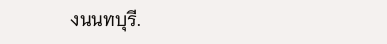งนนทบุรี.